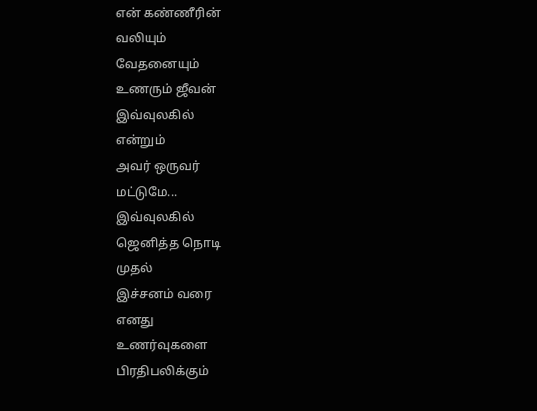என் கண்ணீரின்
வலியும்
வேதனையும்
உணரும் ஜீவன்
இவ்வுலகில்
என்றும்
அவர் ஒருவர்
மட்டுமே...
இவ்வுலகில்
ஜெனித்த நொடி
முதல்
இச்சனம் வரை
எனது
உணர்வுகளை
பிரதிபலிக்கும்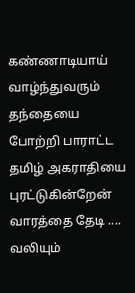கண்ணாடியாய்
வாழ்ந்துவரும்
தந்தையை
போற்றி பாராட்ட
தமிழ் அகராதியை
புரட்டுகின்றேன்
வாரத்தை தேடி ....
வலியும்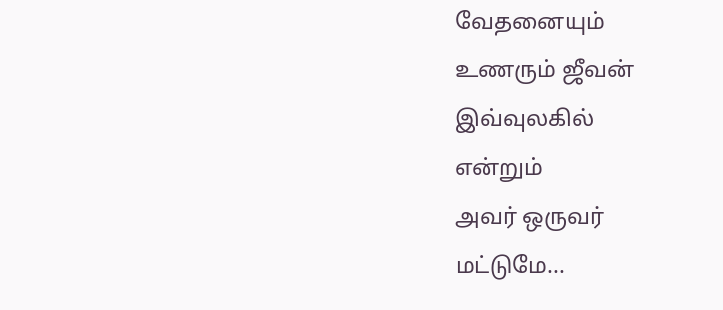வேதனையும்
உணரும் ஜீவன்
இவ்வுலகில்
என்றும்
அவர் ஒருவர்
மட்டுமே...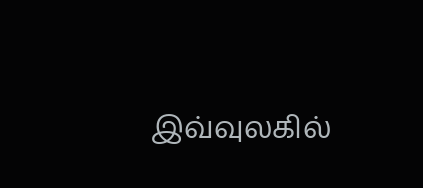இவ்வுலகில்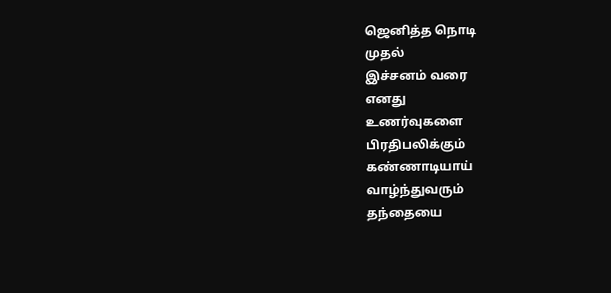ஜெனித்த நொடி
முதல்
இச்சனம் வரை
எனது
உணர்வுகளை
பிரதிபலிக்கும்
கண்ணாடியாய்
வாழ்ந்துவரும்
தந்தையை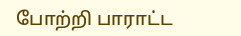போற்றி பாராட்ட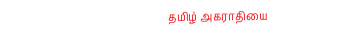தமிழ் அகராதியை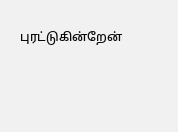புரட்டுகின்றேன்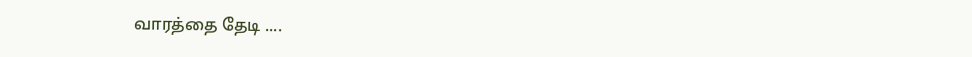வாரத்தை தேடி ....